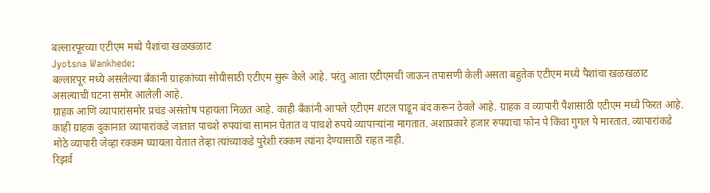बल्लारपूरच्या एटीएम मध्ये पैशांचा खळखळाट
Jyotsna Wankhede:
बल्लारपूर मध्ये असलेल्या बँकांनी ग्राहकांच्या सोयीसाठी एटीएम सुरू केले आहे. परंतु आता एटीएमची जाऊन तपासणी केली असता बहुतेक एटीएम मध्ये पैशांचा खळखळाट असल्याची घटना समोर आलेली आहे.
ग्राहक आणि व्यापारांसमोर प्रचंड असंतोष पहायला मिळत आहे. काही बँकांनी आपले एटीएम शटल पाडून बंद करून ठेवले आहे. ग्राहक व व्यापारी पैशासाठी एटीएम मध्ये फिरत आहे.
काही ग्राहक दुकानात व्यापारांकडे जातात पाचशे रुपयांचा सामान घेतात व पाचशे रुपये व्यापाऱ्यांना मागतात. अशाप्रकारे हजार रुपयाचा फोन पे किंवा गुगल पे मारतात. व्यापारांकडे मोठे व्यापारी जेव्हा रक्कम घ्यायला येतात तेव्हा त्यांच्याकडे पुरेशी रक्कम त्यांना देण्यासाठी राहत नाही.
रिझर्व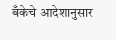बँकेचे आदेशानुसार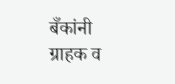बँकांनी ग्राहक व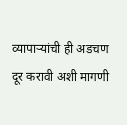व्यापाऱ्यांची ही अडचण दूर करावी अशी मागणी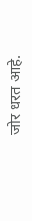जोर धरत आहे.